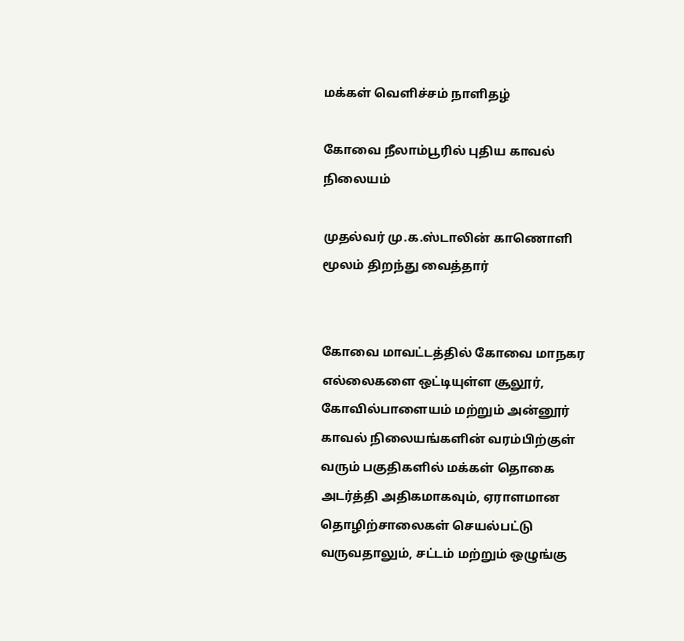மக்கள் வெளிச்சம் நாளிதழ்

கோவை நீலாம்பூரில் புதிய காவல் நிலையம்

முதல்வர் மு.க.ஸ்டாலின் காணொளி மூலம் திறந்து வைத்தார்


கோவை மாவட்டத்தில் கோவை மாநகர எல்லைகளை ஒட்டியுள்ள சூலூர், கோவில்பாளையம் மற்றும் அன்னூர் காவல் நிலையங்களின் வரம்பிற்குள் வரும் பகுதிகளில் மக்கள் தொகை அடர்த்தி அதிகமாகவும், ஏராளமான தொழிற்சாலைகள் செயல்பட்டு வருவதாலும், சட்டம் மற்றும் ஒழுங்கு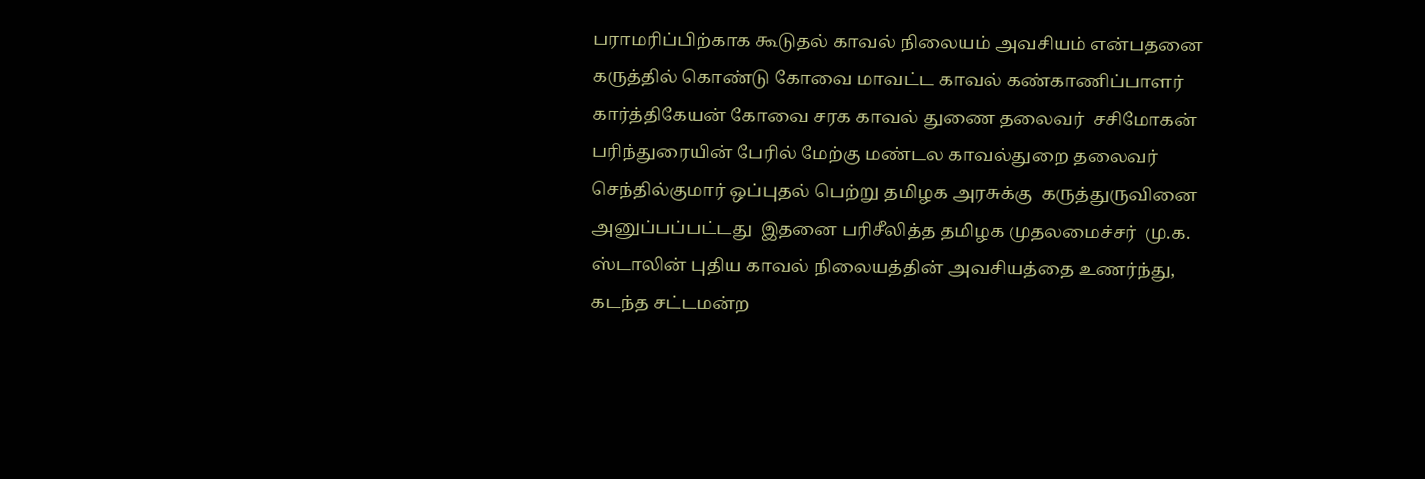பராமரிப்பிற்காக கூடுதல் காவல் நிலையம் அவசியம் என்பதனை கருத்தில் கொண்டு கோவை மாவட்ட காவல் கண்காணிப்பாளர் கார்த்திகேயன் கோவை சரக காவல் துணை தலைவர்  சசிமோகன் பரிந்துரையின் பேரில் மேற்கு மண்டல காவல்துறை தலைவர்  செந்தில்குமார் ஒப்புதல் பெற்று தமிழக அரசுக்கு  கருத்துருவினை அனுப்பப்பட்டது  இதனை பரிசீலித்த தமிழக முதலமைச்சர்  மு.க. ஸ்டாலின் புதிய காவல் நிலையத்தின் அவசியத்தை உணர்ந்து, கடந்த சட்டமன்ற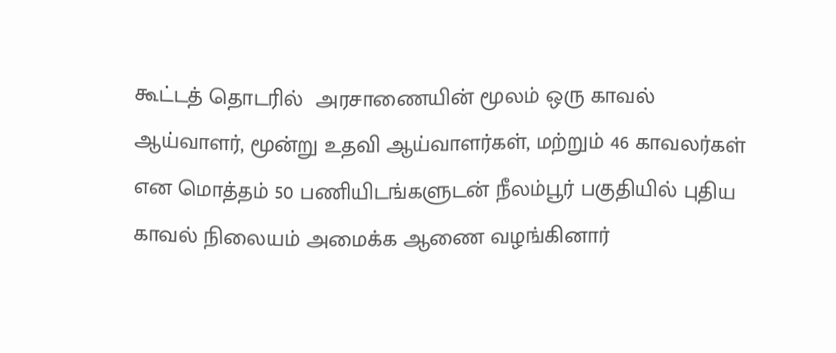கூட்டத் தொடரில்  அரசாணையின் மூலம் ஒரு காவல் ஆய்வாளர், மூன்று உதவி ஆய்வாளர்கள், மற்றும் 46 காவலர்கள் என மொத்தம் 50 பணியிடங்களுடன் நீலம்பூர் பகுதியில் புதிய காவல் நிலையம் அமைக்க ஆணை வழங்கினார்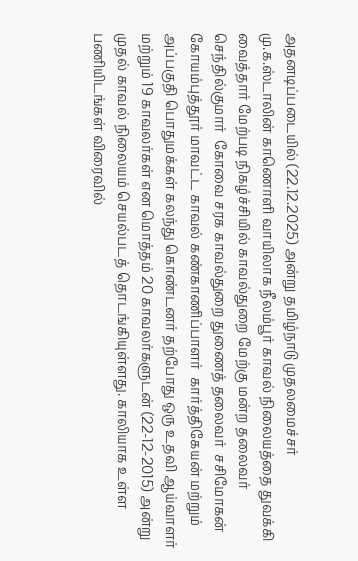அதனடிப்படையில் (22.12.2025) அன்று தமிழ்நாடு முதலமைச்சர்  மு.க.ஸ்டாலின் காணொளி வாயிலாக நீலம்பூர் காவல் நிலையத்தை துவக்கி வைத்தார் மேற்படி நிகழ்ச்சியில் காவல்துறை மேற்கு மன்ற தலைவர்  செந்தில்குமார்  கோவை சரக காவல்துறை துணைத் தலைவர்  சசிமோகன்  கோயம்புத்தூர் மாவட்ட காவல் கண்காணிப்பாளர்  கார்த்திகேயன் மற்றும் அப்பகுதி பொதுமக்கள் கலந்து கொண்டனர் தற்போது ஒரு உதவி ஆய்வாளர் மற்றும் 19 காவலர்கள் என மொத்தம் 20 காவலர்களுடன் (22-12-2015) அன்று முதல் காவல் நிலையம் செயல்படத் தொடங்கியுள்ளது. காலியாக உள்ள பணியிடங்கள் விரைவில்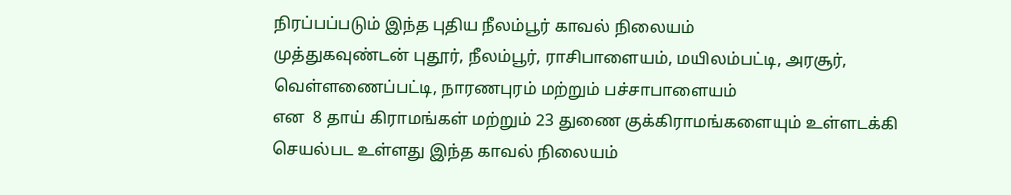நிரப்பப்படும் இந்த புதிய நீலம்பூர் காவல் நிலையம்
முத்துகவுண்டன் புதூர், நீலம்பூர், ராசிபாளையம், மயிலம்பட்டி, அரசூர், வெள்ளணைப்பட்டி, நாரணபுரம் மற்றும் பச்சாபாளையம்
என  8 தாய் கிராமங்கள் மற்றும் 23 துணை குக்கிராமங்களையும் உள்ளடக்கி செயல்பட உள்ளது இந்த காவல் நிலையம்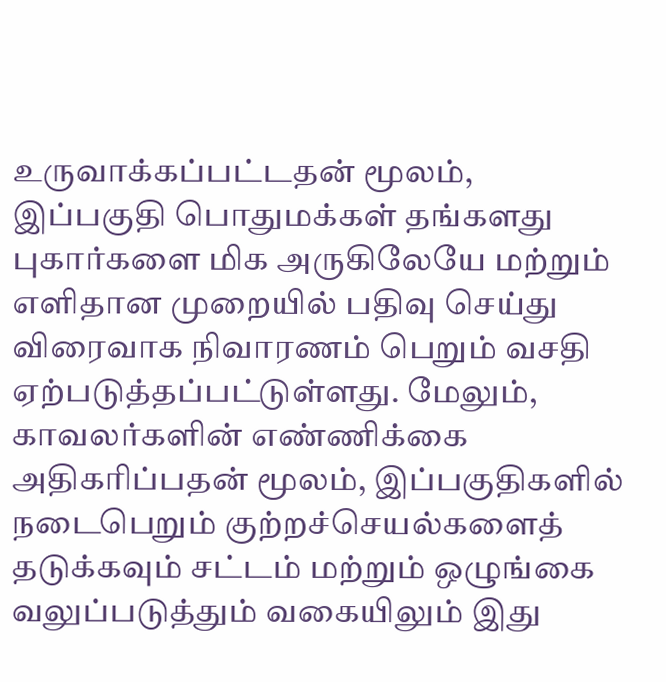உருவாக்கப்பட்டதன் மூலம், இப்பகுதி பொதுமக்கள் தங்களது புகார்களை மிக அருகிலேயே மற்றும் எளிதான முறையில் பதிவு செய்து விரைவாக நிவாரணம் பெறும் வசதி ஏற்படுத்தப்பட்டுள்ளது. மேலும், காவலர்களின் எண்ணிக்கை அதிகரிப்பதன் மூலம், இப்பகுதிகளில் நடைபெறும் குற்றச்செயல்களைத் தடுக்கவும் சட்டம் மற்றும் ஒழுங்கை வலுப்படுத்தும் வகையிலும் இது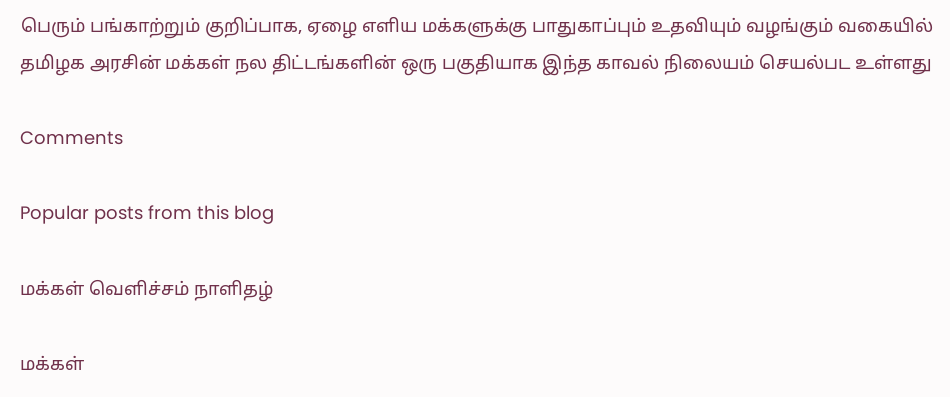பெரும் பங்காற்றும் குறிப்பாக, ஏழை எளிய மக்களுக்கு பாதுகாப்பும் உதவியும் வழங்கும் வகையில் தமிழக அரசின் மக்கள் நல திட்டங்களின் ஒரு பகுதியாக இந்த காவல் நிலையம் செயல்பட உள்ளது

Comments

Popular posts from this blog

மக்கள் வெளிச்சம் நாளிதழ்

மக்கள்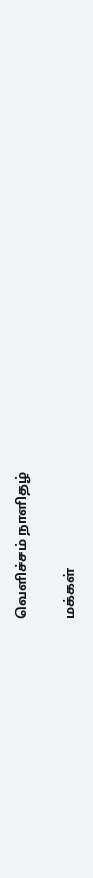வெளிச்சம் நாளிதழ்

மக்கள்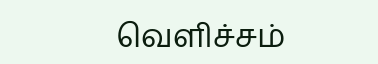வெளிச்சம்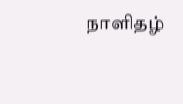நாளிதழ்